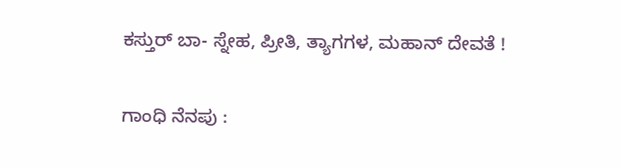ಕಸ್ತುರ್ ಬಾ- ಸ್ನೇಹ, ಪ್ರೀತಿ, ತ್ಯಾಗಗಳ, ಮಹಾನ್ ದೇವತೆ !

ಗಾಂಧಿ ನೆನಪು :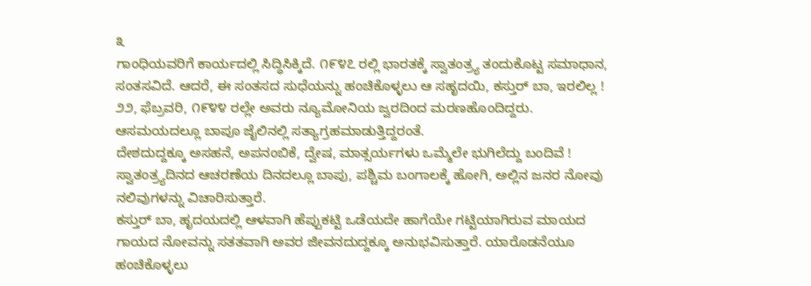೩
ಗಾಂಧಿಯವರಿಗೆ ಕಾರ್ಯದಲ್ಲಿ ಸಿದ್ಧಿಸಿಕ್ಕಿದೆ. ೧೯೪೭ ರಲ್ಲಿ ಭಾರತಕ್ಕೆ ಸ್ವಾತಂತ್ರ್ಯ ತಂದುಕೊಟ್ಟ ಸಮಾಧಾನ, ಸಂತಸವಿದೆ. ಆದರೆ, ಈ ಸಂತಸದ ಸುಧೆಯನ್ನು ಹಂಚಿಕೊಳ್ಳಲು ಆ ಸಹೃದಯಿ, ಕಸ್ತುರ್ ಬಾ, ಇರಲಿಲ್ಲ ! ೨೨, ಫೆಬ್ರವರಿ, ೧೯೪೪ ರಲ್ಲೇ ಅವರು ನ್ಯೂಮೋನಿಯ ಜ್ವರದಿಂದ ಮರಣಹೊಂದಿದ್ದರು. ಆಸಮಯದಲ್ಲೂ ಬಾಪೂ ಜೈಲಿನಲ್ಲಿ ಸತ್ಯಾಗ್ರಹಮಾಡುತ್ತಿದ್ದರಂತೆ.
ದೇಶದುದ್ದಕ್ಕೂ ಅಸಹನೆ, ಅಪನಂಬಿಕೆ, ದ್ವೇಷ, ಮಾತ್ಸರ್ಯಗಳು ಒಮ್ಮೆಲೇ ಭುಗಿಲೆದ್ದು ಬಂದಿವೆ ! ಸ್ವಾತಂತ್ರ್ಯದಿನದ ಆಚರಣೆಯ ದಿನದಲ್ಲೂ ಬಾಪು, ಪಶ್ಚಿಮ ಬಂಗಾಲಕ್ಕೆ ಹೋಗಿ, ಅಲ್ಲಿನ ಜನರ ನೋವು ನಲಿವುಗಳನ್ನು ವಿಚಾರಿಸುತ್ತಾರೆ.
ಕಸ್ತುರ್ ಬಾ, ಹೃದಯದಲ್ಲಿ ಆಳವಾಗಿ ಹೆಪ್ಪುಕಟ್ಟಿ ಒಡೆಯದೇ ಹಾಗೆಯೇ ಗಟ್ಟಿಯಾಗಿರುವ ಮಾಯದ ಗಾಯದ ನೋವನ್ನು ಸತತವಾಗಿ ಅವರ ಜೀವನದುದ್ದಕ್ಕೂ ಅನುಭವಿಸುತ್ತಾರೆ. ಯಾರೊಡನೆಯೂ ಹಂಚಿಕೊಳ್ಳಲು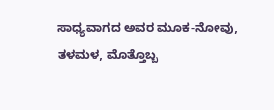ಸಾಧ್ಯವಾಗದ ಅವರ ಮೂಕ-ನೋವು, ತಳಮಳ, ಮೊತ್ತೊಬ್ಬ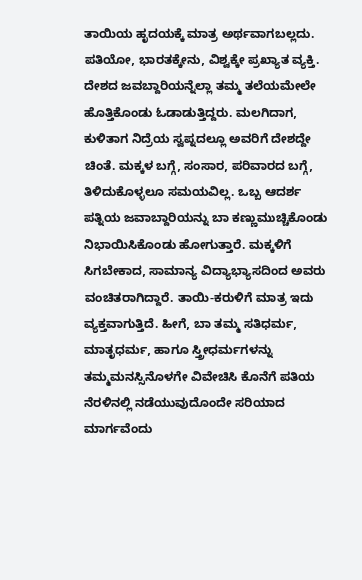ತಾಯಿಯ ಹೃದಯಕ್ಕೆ ಮಾತ್ರ ಅರ್ಥವಾಗಬಲ್ಲದು. ಪತಿಯೋ, ಭಾರತಕ್ಕೇನು, ವಿಶ್ವಕ್ಕೇ ಪ್ರಖ್ಯಾತ ವ್ಯಕ್ತಿ. ದೇಶದ ಜವಬ್ದಾರಿಯನ್ನೆಲ್ಲಾ ತಮ್ಮ ತಲೆಯಮೇಲೇ ಹೊತ್ತಿಕೊಂಡು ಓಡಾಡುತ್ತಿದ್ದರು. ಮಲಗಿದಾಗ, ಕುಳಿತಾಗ ನಿದ್ರೆಯ ಸ್ವಪ್ನದಲ್ಲೂ ಅವರಿಗೆ ದೇಶದ್ದೇ ಚಿಂತೆ. ಮಕ್ಕಳ ಬಗ್ಗೆ, ಸಂಸಾರ, ಪರಿವಾರದ ಬಗ್ಗೆ, ತಿಳಿದುಕೊಳ್ಳಲೂ ಸಮಯವಿಲ್ಲ. ಒಬ್ಬ ಆದರ್ಶ ಪತ್ನಿಯ ಜವಾಬ್ದಾರಿಯನ್ನು ಬಾ ಕಣ್ಣುಮುಚ್ಚಿಕೊಂಡು ನಿಭಾಯಿಸಿಕೊಂಡು ಹೋಗುತ್ತಾರೆ. ಮಕ್ಕಳಿಗೆ ಸಿಗಬೇಕಾದ, ಸಾಮಾನ್ಯ ವಿದ್ಯಾಭ್ಯಾಸದಿಂದ ಅವರು ವಂಚಿತರಾಗಿದ್ದಾರೆ. ತಾಯಿ-ಕರುಳಿಗೆ ಮಾತ್ರ ಇದು ವ್ಯಕ್ತವಾಗುತ್ತಿದೆ. ಹೀಗೆ, ಬಾ ತಮ್ಮ ಸತಿಧರ್ಮ, ಮಾತೃಧರ್ಮ, ಹಾಗೂ ಸ್ತ್ರೀಧರ್ಮಗಳನ್ನು ತಮ್ಮಮನಸ್ಸಿನೊಳಗೇ ವಿವೇಚಿಸಿ ಕೊನೆಗೆ ಪತಿಯ ನೆರಳಿನಲ್ಲಿ ನಡೆಯುವುದೊಂದೇ ಸರಿಯಾದ ಮಾರ್ಗವೆಂದು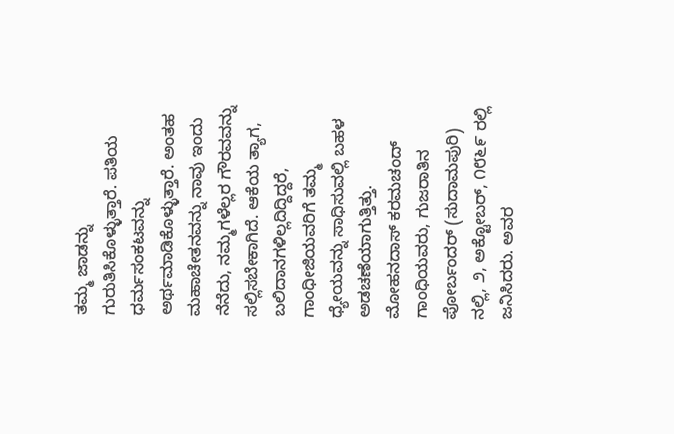ತಮ್ಮ ಜಾಡನ್ನು ಗುರುತಿಸಿಕೊಳ್ಳುತ್ತಾರೆ. ಪತಿಯ ಧರ್ಮಸಂಕಟವನ್ನು ಅರ್ಥಮಾಡಿಕೊಳ್ಳುತ್ತಾರೆ. ಅಂತಹ ಮಹಾಚೇತನವನ್ನು ನಾವು ಇಂದು ನೆನೆದು, ನಮ್ಮಗಳೆಲ್ಲರ ಗೌರವವನ್ನು ಸಲ್ಲಿಸಬೇಕಾಗಿದೆ. ಆಕೆಯ ತ್ಯಾಗ, ಬಲಿದಾನಗಳಿಲ್ಲದಿದ್ದಿದ್ದರೆ, ಗಾಂಧೀಜಿಯವರಿಗೆ ತಮ್ಮ ಧ್ಯೇಯವನ್ನು ಸಾಧಿಸುವಲ್ಲಿ ಬಹಳ ಅಡಚಣೆಯಾಗುತ್ತಿತ್ತು.
ಮೋಹನದಾಸ್ ಕರಮಚಂದ್ ಗಾಂಧಿಯವರು, ಗುಜರಾತಿನ ಪೋರ್ಬಂದರ್ (ಸುದಾಮಪುರಿ) ನಲ್ಲಿ, ೨, ಅಕ್ಟೋಬರ್, ೧೮೬೯ ರಲ್ಲಿ ಜನಿಸಿದರು. ಅವರ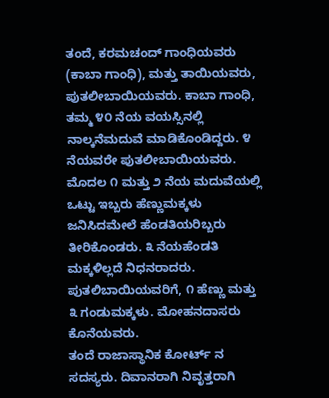ತಂದೆ, ಕರಮಚಂದ್ ಗಾಂಧಿಯವರು (ಕಾಬಾ ಗಾಂಧಿ), ಮತ್ತು ತಾಯಿಯವರು, ಪುತಲೀಬಾಯಿಯವರು. ಕಾಬಾ ಗಾಂಧಿ, ತಮ್ಮ ೪೦ ನೆಯ ವಯಸ್ಸಿನಲ್ಲಿ ನಾಲ್ಕನೆಮದುವೆ ಮಾಡಿಕೊಂಡಿದ್ದರು. ೪ ನೆಯವರೇ ಪುತಲೀಬಾಯಿಯವರು. ಮೊದಲ ೧ ಮತ್ತು ೨ ನೆಯ ಮದುವೆಯಲ್ಲಿ ಒಟ್ಟು ಇಬ್ಬರು ಹೆಣ್ಣುಮಕ್ಕಳು ಜನಿಸಿದಮೇಲೆ ಹೆಂಡತಿಯರಿಬ್ಬರು ತೀರಿಕೊಂಡರು. ೩ ನೆಯಹೆಂಡತಿ ಮಕ್ಕಳಿಲ್ಲದೆ ನಿಧನರಾದರು. ಪುತಲಿಬಾಯಿಯವರಿಗೆ, ೧ ಹೆಣ್ಣು ಮತ್ತು ೩ ಗಂಡುಮಕ್ಕಳು. ಮೋಹನದಾಸರು ಕೊನೆಯವರು.
ತಂದೆ ರಾಜಾಸ್ಥಾನಿಕ ಕೋರ್ಟ್ ನ ಸದಸ್ಯರು. ದಿವಾನರಾಗಿ ನಿವೃತ್ತರಾಗಿ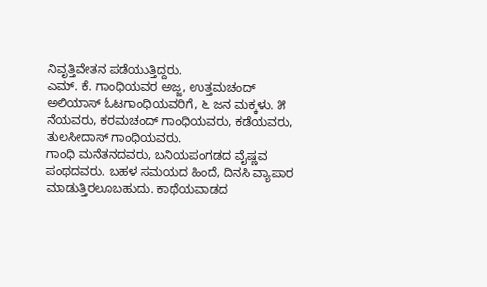ನಿವೃತ್ತಿವೇತನ ಪಡೆಯುತ್ತಿದ್ದರು.
ಎಮ್. ಕೆ. ಗಾಂಧಿಯವರ ಅಜ್ಜ, ಉತ್ತಮಚಂದ್ ಅಲಿಯಾಸ್ ಓಟಗಾಂಧಿಯವರಿಗೆ, ೬ ಜನ ಮಕ್ಕಳು. ೫ ನೆಯವರು, ಕರಮಚಂದ್ ಗಾಂಧಿಯವರು, ಕಡೆಯವರು, ತುಲಸೀದಾಸ್ ಗಾಂಧಿಯವರು.
ಗಾಂಧಿ ಮನೆತನದವರು, ಬನಿಯಪಂಗಡದ ವೈಷ್ಣವ ಪಂಥದವರು. ಬಹಳ ಸಮಯದ ಹಿಂದೆ, ದಿನಸಿ ವ್ಯಾಪಾರ ಮಾಡುತ್ತಿರಲೂಬಹುದು. ಕಾಥೆಯವಾಡದ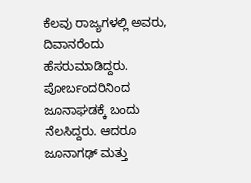ಕೆಲವು ರಾಜ್ಯಗಳಲ್ಲಿ ಅವರು, ದಿವಾನರೆಂದು ಹೆಸರುಮಾಡಿದ್ದರು. ಪೋರ್ಬಂದರಿನಿಂದ ಜೂನಾಘಡಕ್ಕೆ ಬಂದು ನೆಲಸಿದ್ದರು. ಆದರೂ ಜೂನಾಗಢ್ ಮತ್ತು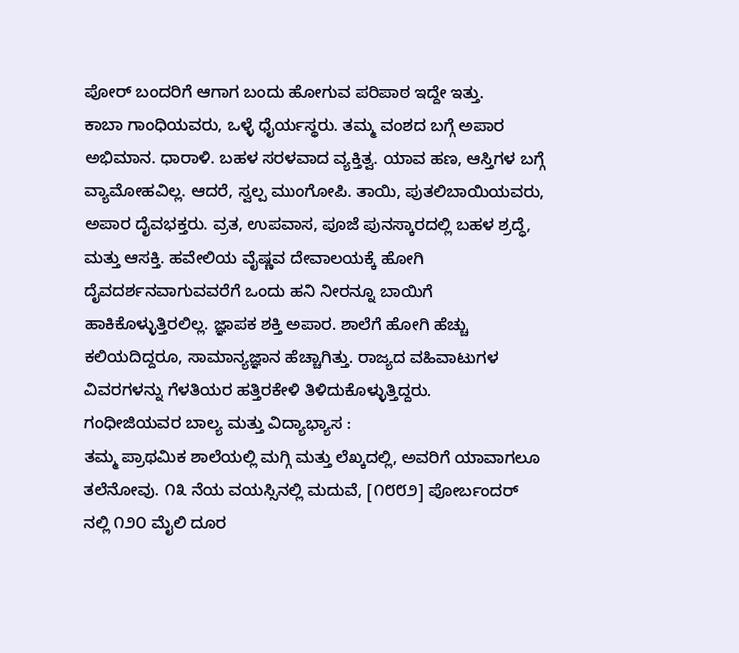ಪೋರ್ ಬಂದರಿಗೆ ಆಗಾಗ ಬಂದು ಹೋಗುವ ಪರಿಪಾಠ ಇದ್ದೇ ಇತ್ತು.
ಕಾಬಾ ಗಾಂಧಿಯವರು, ಒಳ್ಳೆ ಧೈರ್ಯಸ್ಥರು. ತಮ್ಮ ವಂಶದ ಬಗ್ಗೆ ಅಪಾರ ಅಭಿಮಾನ. ಧಾರಾಳಿ. ಬಹಳ ಸರಳವಾದ ವ್ಯಕ್ತಿತ್ವ. ಯಾವ ಹಣ, ಆಸ್ತಿಗಳ ಬಗ್ಗೆ ವ್ಯಾಮೋಹವಿಲ್ಲ. ಆದರೆ, ಸ್ವಲ್ಪ ಮುಂಗೋಪಿ. ತಾಯಿ, ಪುತಲಿಬಾಯಿಯವರು, ಅಪಾರ ದೈವಭಕ್ತರು. ವ್ರತ, ಉಪವಾಸ, ಪೂಜೆ ಪುನಸ್ಕಾರದಲ್ಲಿ ಬಹಳ ಶ್ರದ್ಧೆ, ಮತ್ತು ಆಸಕ್ತಿ. ಹವೇಲಿಯ ವೈಷ್ಣವ ದೇವಾಲಯಕ್ಕೆ ಹೋಗಿ ದೈವದರ್ಶನವಾಗುವವರೆಗೆ ಒಂದು ಹನಿ ನೀರನ್ನೂ ಬಾಯಿಗೆ ಹಾಕಿಕೊಳ್ಳುತ್ತಿರಲಿಲ್ಲ. ಜ್ಞಾಪಕ ಶಕ್ತಿ ಅಪಾರ. ಶಾಲೆಗೆ ಹೋಗಿ ಹೆಚ್ಚು ಕಲಿಯದಿದ್ದರೂ, ಸಾಮಾನ್ಯಜ್ಞಾನ ಹೆಚ್ಚಾಗಿತ್ತು. ರಾಜ್ಯದ ವಹಿವಾಟುಗಳ ವಿವರಗಳನ್ನು ಗೆಳತಿಯರ ಹತ್ತಿರಕೇಳಿ ತಿಳಿದುಕೊಳ್ಳುತ್ತಿದ್ದರು.
ಗಂಧೀಜಿಯವರ ಬಾಲ್ಯ ಮತ್ತು ವಿದ್ಯಾಭ್ಯಾಸ :
ತಮ್ಮ ಪ್ರಾಥಮಿಕ ಶಾಲೆಯಲ್ಲಿ ಮಗ್ಗಿ ಮತ್ತು ಲೆಖ್ಕದಲ್ಲಿ, ಅವರಿಗೆ ಯಾವಾಗಲೂ ತಲೆನೋವು. ೧೩ ನೆಯ ವಯಸ್ಸಿನಲ್ಲಿ ಮದುವೆ, [೧೮೮೨] ಪೋರ್ಬಂದರ್ ನಲ್ಲಿ ೧೨೦ ಮೈಲಿ ದೂರ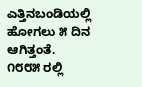ಎತ್ತಿನಬಂಡಿಯಲ್ಲಿ ಹೋಗಲು ೫ ದಿನ ಆಗಿತ್ತಂತೆ. ೧೮೮೫ ರಲ್ಲಿ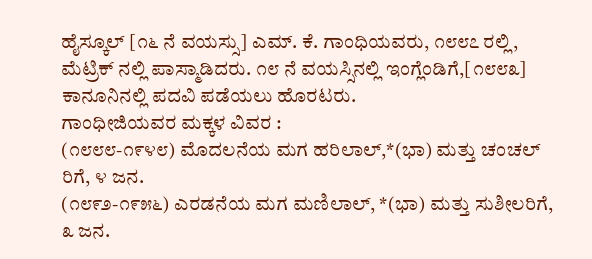ಹೈಸ್ಕೂಲ್ [೧೬ ನೆ ವಯಸ್ಸು] ಎಮ್. ಕೆ. ಗಾಂಧಿಯವರು, ೧೮೮೭ ರಲ್ಲಿ, ಮೆಟ್ರಿಕ್ ನಲ್ಲಿ ಪಾಸ್ಮಾಡಿದರು. ೧೮ ನೆ ವಯಸ್ಸಿನಲ್ಲಿ ಇಂಗ್ಲೆಂಡಿಗೆ,[೧೮೮೩] ಕಾನೂನಿನಲ್ಲಿ ಪದವಿ ಪಡೆಯಲು ಹೊರಟರು.
ಗಾಂಧೀಜಿಯವರ ಮಕ್ಕಳ ವಿವರ :
(೧೮೮೮-೧೯೪೮) ಮೊದಲನೆಯ ಮಗ ಹರಿಲಾಲ್,*(ಭಾ) ಮತ್ತು ಚಂಚಲ್ ರಿಗೆ, ೪ ಜನ.
(೧೮೯೨-೧೯೫೬) ಎರಡನೆಯ ಮಗ ಮಣಿಲಾಲ್, *(ಭಾ) ಮತ್ತು ಸುಶೀಲರಿಗೆ, ೩ ಜನ.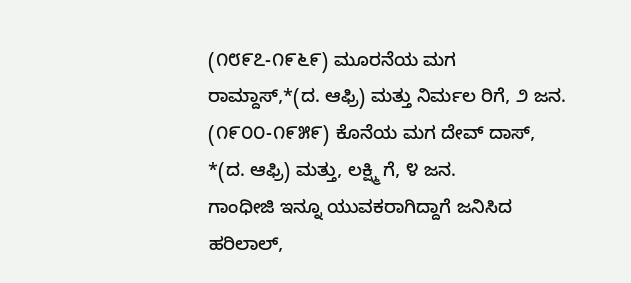(೧೮೯೭-೧೯೬೯) ಮೂರನೆಯ ಮಗ ರಾಮ್ದಾಸ್,*(ದ. ಆಫ್ರಿ) ಮತ್ತು ನಿರ್ಮಲ ರಿಗೆ, ೨ ಜನ.
(೧೯೦೦-೧೯೫೯) ಕೊನೆಯ ಮಗ ದೇವ್ ದಾಸ್, *(ದ. ಆಫ್ರಿ) ಮತ್ತು, ಲಕ್ಷ್ಮಿ ಗೆ, ೪ ಜನ.
ಗಾಂಧೀಜಿ ಇನ್ನೂ ಯುವಕರಾಗಿದ್ದಾಗೆ ಜನಿಸಿದ ಹರಿಲಾಲ್,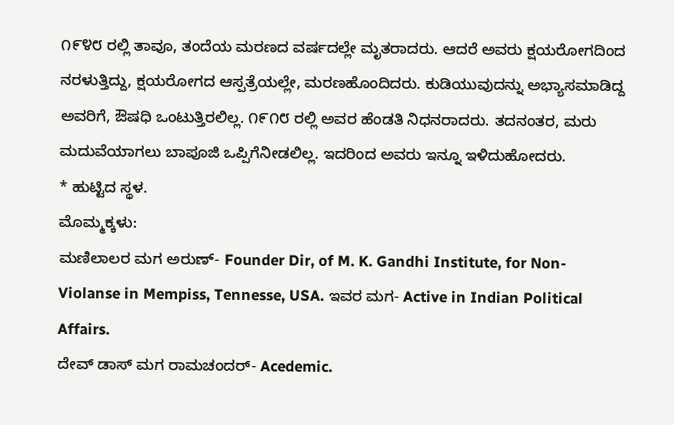೧೯೪೮ ರಲ್ಲಿ ತಾವೂ, ತಂದೆಯ ಮರಣದ ವರ್ಷದಲ್ಲೇ ಮೃತರಾದರು. ಆದರೆ ಅವರು ಕ್ಷಯರೋಗದಿಂದ ನರಳುತ್ತಿದ್ದು, ಕ್ಷಯರೋಗದ ಆಸ್ಪತ್ರೆಯಲ್ಲೇ, ಮರಣಹೊಂದಿದರು. ಕುಡಿಯುವುದನ್ನು ಅಭ್ಯಾಸಮಾಡಿದ್ದ ಅವರಿಗೆ, ಔಷಧಿ ಒಂಟುತ್ತಿರಲಿಲ್ಲ. ೧೯೧೮ ರಲ್ಲಿ ಅವರ ಹೆಂಡತಿ ನಿಧನರಾದರು. ತದನಂತರ, ಮರು ಮದುವೆಯಾಗಲು ಬಾಪೂಜಿ ಒಪ್ಪಿಗೆನೀಡಲಿಲ್ಲ. ಇದರಿಂದ ಅವರು ಇನ್ನೂ ಇಳಿದುಹೋದರು.
* ಹುಟ್ಟಿದ ಸ್ಥಳ.
ಮೊಮ್ಮಕ್ಕಳು:
ಮಣಿಲಾಲರ ಮಗ ಅರುಣ್- Founder Dir, of M. K. Gandhi Institute, for Non-Violanse in Mempiss, Tennesse, USA. ಇವರ ಮಗ- Active in Indian Political Affairs.
ದೇವ್ ಡಾಸ್ ಮಗ ರಾಮಚಂದರ್- Acedemic.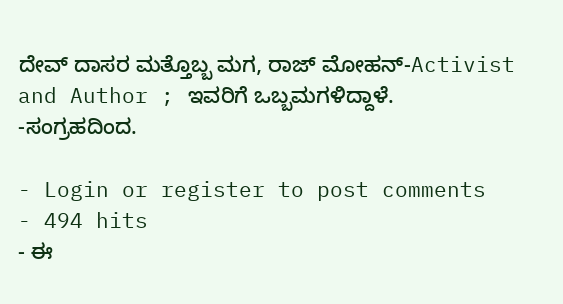ದೇವ್ ದಾಸರ ಮತ್ತೊಬ್ಬ ಮಗ, ರಾಜ್ ಮೋಹನ್-Activist and Author ; ಇವರಿಗೆ ಒಬ್ಬಮಗಳಿದ್ದಾಳೆ.
-ಸಂಗ್ರಹದಿಂದ.

- Login or register to post comments
- 494 hits
- ಈ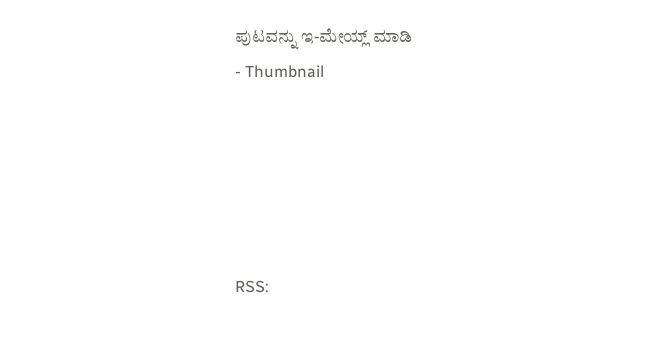ಪುಟವನ್ನು ಇ-ಮೇಯ್ಲ್ ಮಾಡಿ
- Thumbnail





RSS: